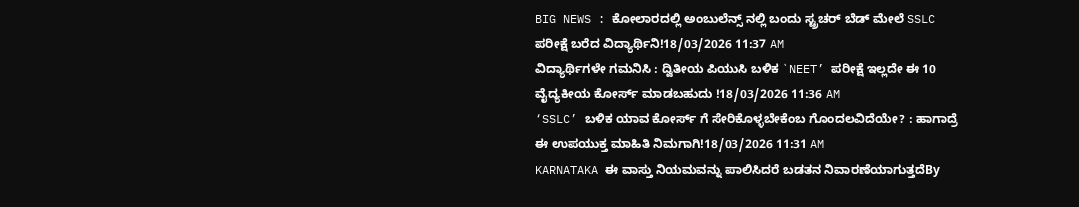BIG NEWS : ಕೋಲಾರದಲ್ಲಿ ಅಂಬುಲೆನ್ಸ್ ನಲ್ಲಿ ಬಂದು ಸ್ಟ್ರಚರ್ ಬೆಡ್ ಮೇಲೆ SSLC ಪರೀಕ್ಷೆ ಬರೆದ ವಿದ್ಯಾರ್ಥಿನಿ!18/03/2026 11:37 AM
ವಿದ್ಯಾರ್ಥಿಗಳೇ ಗಮನಿಸಿ : ದ್ವಿತೀಯ ಪಿಯುಸಿ ಬಳಿಕ `NEET’ ಪರೀಕ್ಷೆ ಇಲ್ಲದೇ ಈ 10 ವೈದ್ಯಕೀಯ ಕೋರ್ಸ್ ಮಾಡಬಹುದು !18/03/2026 11:36 AM
‘SSLC’ ಬಳಿಕ ಯಾವ ಕೋರ್ಸ್ ಗೆ ಸೇರಿಕೊಳ್ಳಬೇಕೆಂಬ ಗೊಂದಲವಿದೆಯೇ? : ಹಾಗಾದ್ರೆ ಈ ಉಪಯುಕ್ತ ಮಾಹಿತಿ ನಿಮಗಾಗಿ!18/03/2026 11:31 AM
KARNATAKA ಈ ವಾಸ್ತು ನಿಯಮವನ್ನು ಪಾಲಿಸಿದರೆ ಬಡತನ ನಿವಾರಣೆಯಾಗುತ್ತದೆBy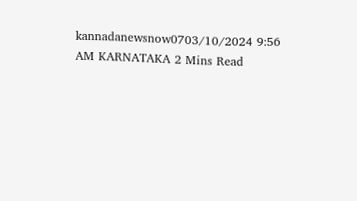kannadanewsnow0703/10/2024 9:56 AM KARNATAKA 2 Mins Read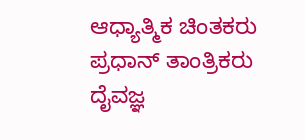ಆಧ್ಯಾತ್ಮಿಕ ಚಿಂತಕರು ಪ್ರಧಾನ್ ತಾಂತ್ರಿಕರು ದೈವಜ್ಞ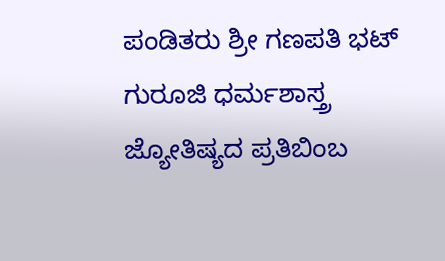ಪಂಡಿತರು ಶ್ರೀ ಗಣಪತಿ ಭಟ್ ಗುರೂಜಿ ಧರ್ಮಶಾಸ್ತ್ರ ಜ್ಯೋತಿಷ್ಯದ ಪ್ರತಿಬಿಂಬ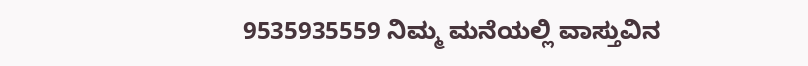9535935559 ನಿಮ್ಮ ಮನೆಯಲ್ಲಿ ವಾಸ್ತುವಿನ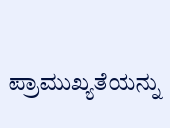ಪ್ರಾಮುಖ್ಯತೆಯನ್ನು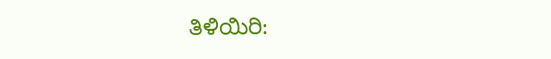ತಿಳಿಯಿರಿ: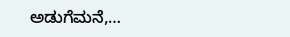ಅಡುಗೆಮನೆ,…